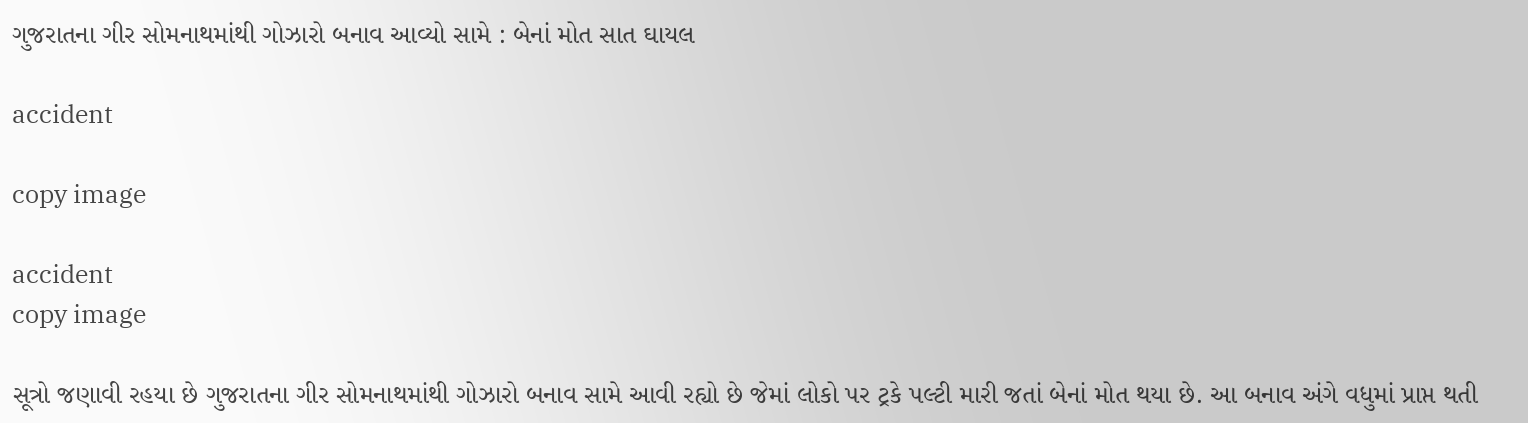ગુજરાતના ગીર સોમનાથમાંથી ગોઝારો બનાવ આવ્યો સામે : બેનાં મોત સાત ઘાયલ

accident

copy image

accident
copy image

સૂત્રો જણાવી રહયા છે ગુજરાતના ગીર સોમનાથમાંથી ગોઝારો બનાવ સામે આવી રહ્યો છે જેમાં લોકો પર ટ્રકે પલ્ટી મારી જતાં બેનાં મોત થયા છે. આ બનાવ અંગે વધુમાં પ્રાપ્ત થતી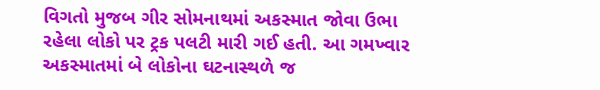વિગતો મુજબ ગીર સોમનાથમાં અકસ્માત જોવા ઉભા રહેલા લોકો પર ટ્રક પલટી મારી ગઈ હતી. આ ગમખ્વાર અકસ્માતમાં બે લોકોના ઘટનાસ્થળે જ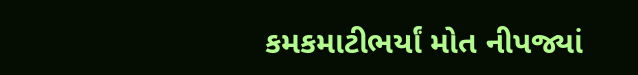કમકમાટીભર્યાં મોત નીપજ્યાં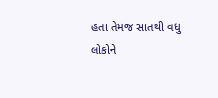હતા તેમજ સાતથી વધુ લોકોને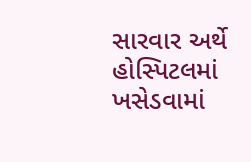સારવાર અર્થે  હોસ્પિટલમાં ખસેડવામાં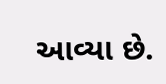આવ્યા છે.